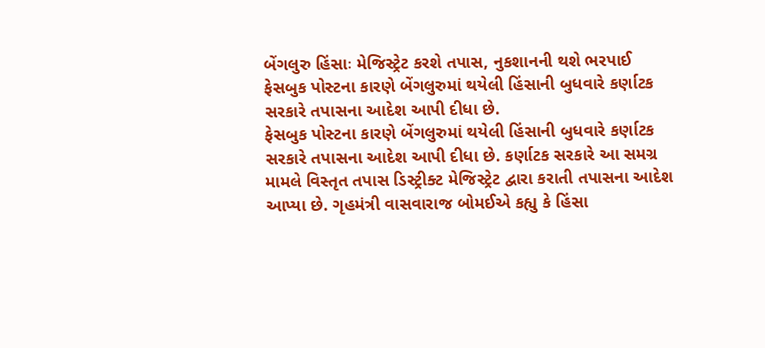બેંગલુરુ હિંસાઃ મેજિસ્ટ્રેટ કરશે તપાસ, નુકશાનની થશે ભરપાઈ
ફેસબુક પોસ્ટના કારણે બેંગલુરુમાં થયેલી હિંસાની બુધવારે કર્ણાટક સરકારે તપાસના આદેશ આપી દીધા છે.
ફેસબુક પોસ્ટના કારણે બેંગલુરુમાં થયેલી હિંસાની બુધવારે કર્ણાટક સરકારે તપાસના આદેશ આપી દીધા છે. કર્ણાટક સરકારે આ સમગ્ર મામલે વિસ્તૃત તપાસ ડિસ્ટ્રીક્ટ મેજિસ્ટ્રેટ દ્વારા કરાતી તપાસના આદેશ આપ્યા છે. ગૃહમંત્રી વાસવારાજ બોમઈએ કહ્યુ કે હિંસા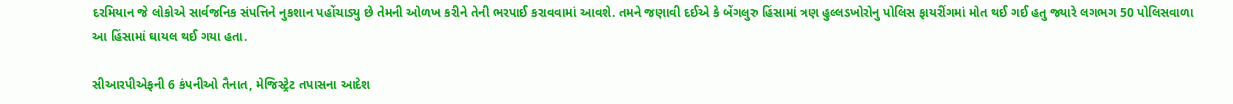દરમિયાન જે લોકોએ સાર્વજનિક સંપત્તિને નુકશાન પહોંચાડ્યુ છે તેમની ઓળખ કરીને તેની ભરપાઈ કરાવવામાં આવશે. તમને જણાવી દઈએ કે બેંગલુરુ હિંસામાં ત્રણ હુલ્લડખોરોનુ પોલિસ ફાયરીંગમાં મોત થઈ ગઈ હતુ જ્યારે લગભગ 50 પોલિસવાળા આ હિંસામાં ઘાયલ થઈ ગયા હતા.

સીઆરપીએફની 6 કંપનીઓ તૈનાત, મેજિસ્ટ્રેટ તપાસના આદેશ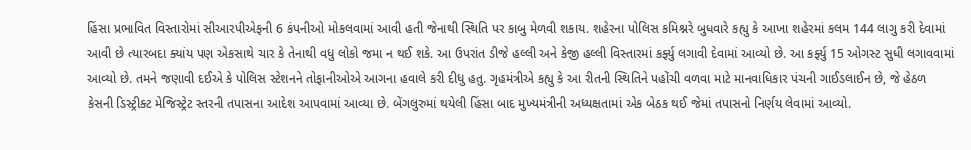હિંસા પ્રભાવિત વિસ્તારોમાં સીઆરપીએફની 6 કંપનીઓ મોકલવામાં આવી હતી જેનાથી સ્થિતિ પર કાબુ મેળવી શકાય. શહેરના પોલિસ કમિશ્નરે બુધવારે કહ્યુ કે આખા શહેરમાં કલમ 144 લાગુ કરી દેવામાં આવી છે ત્યારબદા ક્યાંય પણ એકસાથે ચાર કે તેનાથી વધુ લોકો જમા ન થઈ શકે. આ ઉપરાંત ડીજે હલ્લી અને કેજી હલ્લી વિસ્તારમાં કર્ફ્યુ લગાવી દેવામાં આવ્યો છે. આ કર્ફ્યુ 15 ઓગસ્ટ સુધી લગાવવામાં આવ્યો છે. તમને જણાવી દઈએ કે પોલિસ સ્ટેશનને તોફાનીઓએ આગના હવાલે કરી દીધુ હતુ. ગૃહમંત્રીએ કહ્યુ કે આ રીતની સ્થિતિને પહોંચી વળવા માટે માનવાધિકાર પંચની ગાઈડલાઈન છે, જે હેઠળ કેસની ડિસ્ટ્રીક્ટ મેજિસ્ટ્રેટ સ્તરની તપાસના આદેશ આપવામાં આવ્યા છે. બેંગલુરુમાં થયેલી હિંસા બાદ મુખ્યમંત્રીની અધ્યક્ષતામાં એક બેઠક થઈ જેમાં તપાસનો નિર્ણય લેવામાં આવ્યો.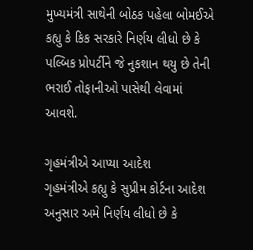મુખ્યમંત્રી સાથેની બોઠક પહેલા બોમઈએ કહ્યુ કે કિક સરકારે નિર્ણય લીધો છે કે પલ્બિક પ્રોપર્ટીને જે નુકશાન થયુ છે તેની ભરાઈ તોફાનીઓ પાસેથી લેવામાં આવશે.

ગૃહમંત્રીએ આપ્યા આદેશ
ગૃહમંત્રીએ કહ્યુ કે સુપ્રીમ કોર્ટના આદેશ અનુસાર અમે નિર્ણય લીધો છે કે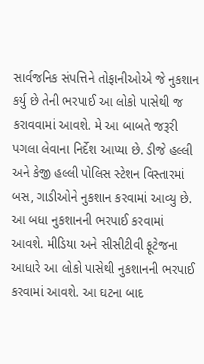સાર્વજનિક સંપત્તિને તોફાનીઓએ જે નુકશાન કર્યુ છે તેની ભરપાઈ આ લોકો પાસેથી જ કરાવવામાં આવશે. મે આ બાબતે જરૂરી પગલા લેવાના નિર્દેશ આપ્યા છે. ડીજે હલ્લી અને કેજી હલ્લી પોલિસ સ્ટેશન વિસ્તારમાં બસ, ગાડીઓને નુકશાન કરવામાં આવ્યુ છે. આ બધા નુકશાનની ભરપાઈ કરવામાં આવશે. મીડિયા અને સીસીટીવી ફૂટેજના આધારે આ લોકો પાસેથી નુકશાનની ભરપાઈ કરવામાં આવશે. આ ઘટના બાદ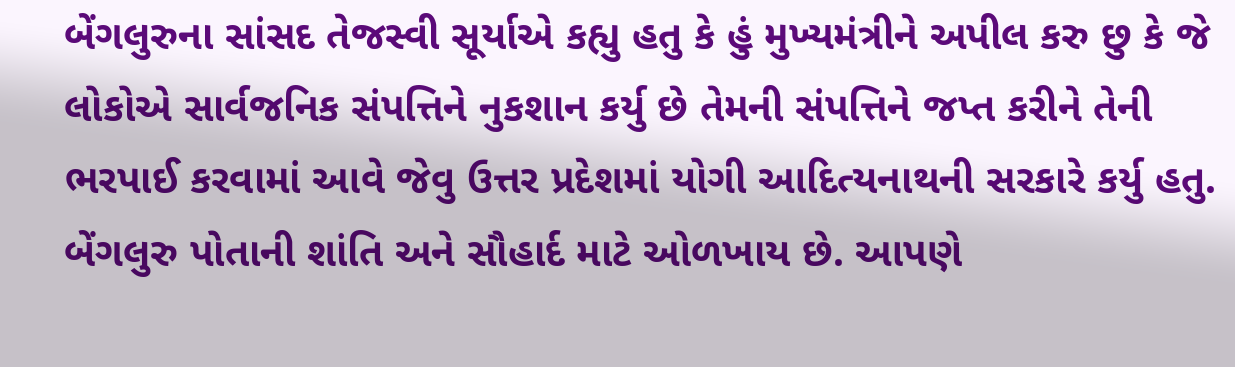બેંગલુરુના સાંસદ તેજસ્વી સૂર્યાએ કહ્યુ હતુ કે હું મુખ્યમંત્રીને અપીલ કરુ છુ કે જે લોકોએ સાર્વજનિક સંપત્તિને નુકશાન કર્યુ છે તેમની સંપત્તિને જપ્ત કરીને તેની ભરપાઈ કરવામાં આવે જેવુ ઉત્તર પ્રદેશમાં યોગી આદિત્યનાથની સરકારે કર્યુ હતુ. બેંગલુરુ પોતાની શાંતિ અને સૌહાર્દ માટે ઓળખાય છે. આપણે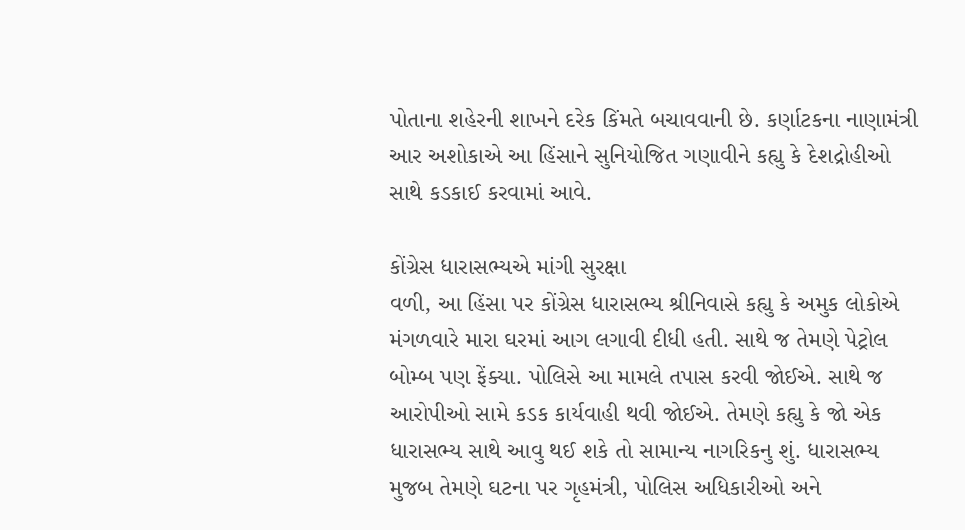પોતાના શહેરની શાખને દરેક કિંમતે બચાવવાની છે. કર્ણાટકના નાણામંત્રી આર અશોકાએ આ હિંસાને સુનિયોજિત ગણાવીને કહ્યુ કે દેશદ્રોહીઓ સાથે કડકાઈ કરવામાં આવે.

કોંગ્રેસ ધારાસભ્યએ માંગી સુરક્ષા
વળી, આ હિંસા પર કોંગ્રેસ ધારાસભ્ય શ્રીનિવાસે કહ્યુ કે અમુક લોકોએ મંગળવારે મારા ઘરમાં આગ લગાવી દીધી હતી. સાથે જ તેમણે પેટ્રોલ બોમ્બ પણ ફેંક્યા. પોલિસે આ મામલે તપાસ કરવી જોઈએ. સાથે જ આરોપીઓ સામે કડક કાર્યવાહી થવી જોઈએ. તેમણે કહ્યુ કે જો એક ધારાસભ્ય સાથે આવુ થઈ શકે તો સામાન્ય નાગરિકનુ શું. ધારાસભ્ય મુજબ તેમણે ઘટના પર ગૃહમંત્રી, પોલિસ અધિકારીઓ અને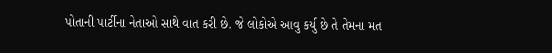પોતાની પાર્ટીના નેતાઓ સાથે વાત કરી છે. જે લોકોએ આવુ કર્યુ છે તે તેમના મત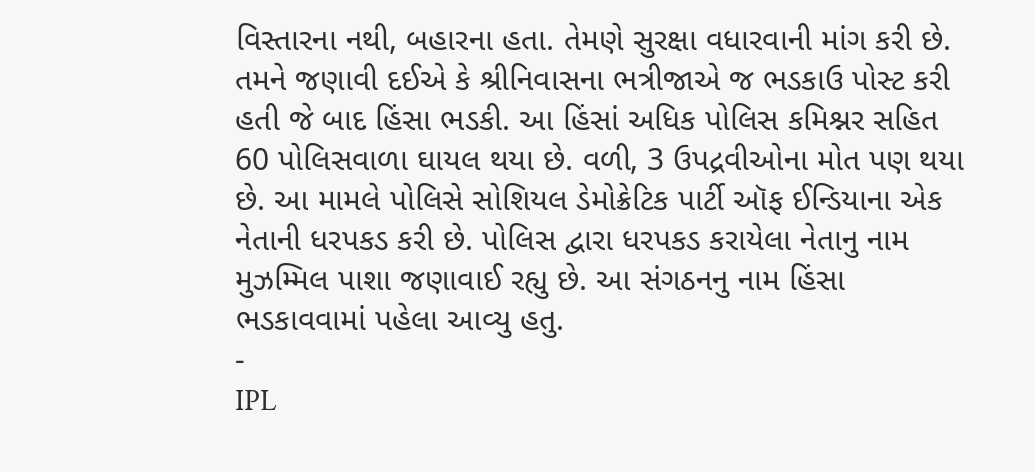વિસ્તારના નથી, બહારના હતા. તેમણે સુરક્ષા વધારવાની માંગ કરી છે. તમને જણાવી દઈએ કે શ્રીનિવાસના ભત્રીજાએ જ ભડકાઉ પોસ્ટ કરી હતી જે બાદ હિંસા ભડકી. આ હિંસાં અધિક પોલિસ કમિશ્નર સહિત 60 પોલિસવાળા ઘાયલ થયા છે. વળી, 3 ઉપદ્રવીઓના મોત પણ થયા છે. આ મામલે પોલિસે સોશિયલ ડેમોક્રેટિક પાર્ટી ઑફ ઈન્ડિયાના એક નેતાની ધરપકડ કરી છે. પોલિસ દ્વારા ધરપકડ કરાયેલા નેતાનુ નામ મુઝમ્મિલ પાશા જણાવાઈ રહ્યુ છે. આ સંગઠનનુ નામ હિંસા ભડકાવવામાં પહેલા આવ્યુ હતુ.
-
IPL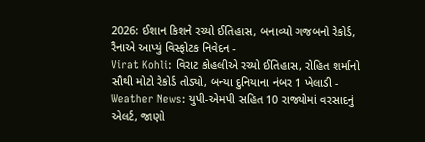2026: ઈશાન કિશને રચ્યો ઈતિહાસ, બનાવ્યો ગજબનો રેકોર્ડ, રૈનાએ આપ્યું વિસ્ફોટક નિવેદન -
Virat Kohli: વિરાટ કોહલીએ રચ્યો ઈતિહાસ, રોહિત શર્માનો સૌથી મોટો રેકોર્ડ તોડ્યો, બન્યા દુનિયાના નંબર 1 ખેલાડી -
Weather News: યુપી-એમપી સહિત 10 રાજ્યોમાં વરસાદનું એલર્ટ, જાણો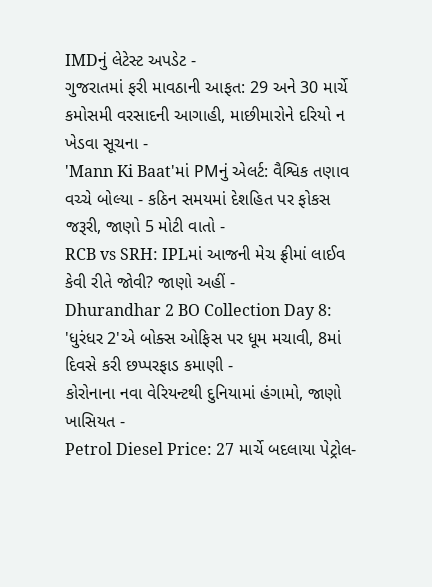IMDનું લેટેસ્ટ અપડેટ -
ગુજરાતમાં ફરી માવઠાની આફત: 29 અને 30 માર્ચે કમોસમી વરસાદની આગાહી, માછીમારોને દરિયો ન ખેડવા સૂચના -
'Mann Ki Baat'માં PMનું એલર્ટ: વૈશ્વિક તણાવ વચ્ચે બોલ્યા - કઠિન સમયમાં દેશહિત પર ફોકસ જરૂરી, જાણો 5 મોટી વાતો -
RCB vs SRH: IPLમાં આજની મેચ ફ્રીમાં લાઈવ કેવી રીતે જોવી? જાણો અહીં -
Dhurandhar 2 BO Collection Day 8: 'ધુરંધર 2'એ બોક્સ ઓફિસ પર ધૂમ મચાવી, 8માં દિવસે કરી છપ્પરફાડ કમાણી -
કોરોનાના નવા વેરિયન્ટથી દુનિયામાં હંગામો, જાણો ખાસિયત -
Petrol Diesel Price: 27 માર્ચે બદલાયા પેટ્રોલ-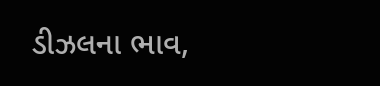ડીઝલના ભાવ,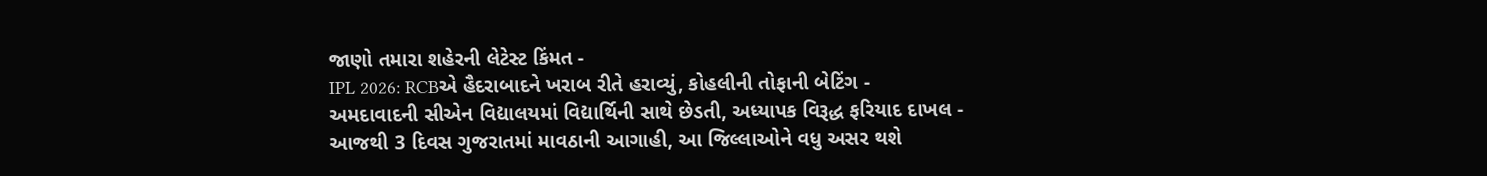જાણો તમારા શહેરની લેટેસ્ટ કિંમત -
IPL 2026: RCBએ હૈદરાબાદને ખરાબ રીતે હરાવ્યું, કોહલીની તોફાની બેટિંગ -
અમદાવાદની સીએન વિદ્યાલયમાં વિદ્યાર્થિની સાથે છેડતી, અધ્યાપક વિરૂદ્ધ ફરિયાદ દાખલ -
આજથી 3 દિવસ ગુજરાતમાં માવઠાની આગાહી, આ જિલ્લાઓને વધુ અસર થશે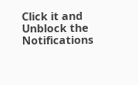Click it and Unblock the Notifications